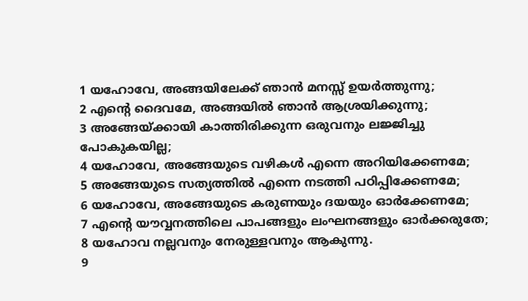1 യഹോവേ, അങ്ങയിലേക്ക് ഞാൻ മനസ്സ് ഉയർത്തുന്നു;
2 എന്റെ ദൈവമേ, അങ്ങയിൽ ഞാൻ ആശ്രയിക്കുന്നു;
3 അങ്ങേയ്ക്കായി കാത്തിരിക്കുന്ന ഒരുവനും ലജ്ജിച്ചു പോകുകയില്ല;
4 യഹോവേ, അങ്ങേയുടെ വഴികൾ എന്നെ അറിയിക്കേണമേ;
5 അങ്ങേയുടെ സത്യത്തിൽ എന്നെ നടത്തി പഠിപ്പിക്കേണമേ;
6 യഹോവേ, അങ്ങേയുടെ കരുണയും ദയയും ഓർക്കേണമേ;
7 എന്റെ യൗവ്വനത്തിലെ പാപങ്ങളും ലംഘനങ്ങളും ഓർക്കരുതേ;
8 യഹോവ നല്ലവനും നേരുള്ളവനും ആകുന്നു.
9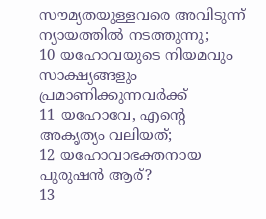സൗമ്യതയുള്ളവരെ അവിടുന്ന് ന്യായത്തിൽ നടത്തുന്നു;
10 യഹോവയുടെ നിയമവും സാക്ഷ്യങ്ങളും പ്രമാണിക്കുന്നവർക്ക്
11 യഹോവേ, എന്റെ അകൃത്യം വലിയത്;
12 യഹോവാഭക്തനായ പുരുഷൻ ആര്?
13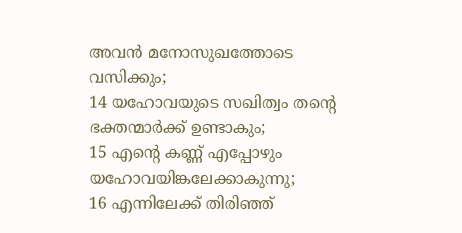അവൻ മനോസുഖത്തോടെ വസിക്കും;
14 യഹോവയുടെ സഖിത്വം തന്റെ ഭക്തന്മാർക്ക് ഉണ്ടാകും;
15 എന്റെ കണ്ണ് എപ്പോഴും യഹോവയിങ്കലേക്കാകുന്നു;
16 എന്നിലേക്ക് തിരിഞ്ഞ്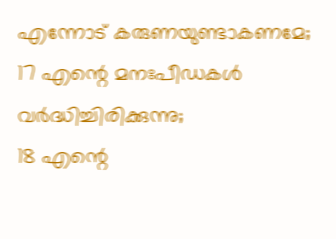എന്നോട് കരുണയുണ്ടാകണമേ;
17 എന്റെ മനഃപീഡകൾ വർദ്ധിച്ചിരിക്കുന്നു;
18 എന്റെ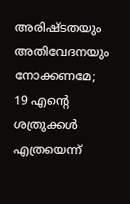അരിഷ്ടതയും അതിവേദനയും നോക്കണമേ;
19 എന്റെ ശത്രുക്കൾ എത്രയെന്ന്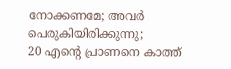നോക്കണമേ; അവർ പെരുകിയിരിക്കുന്നു;
20 എന്റെ പ്രാണനെ കാത്ത്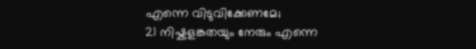എന്നെ വിടുവിക്കേണമേ;
21 നിഷ്കളങ്കതയും നേരും എന്നെ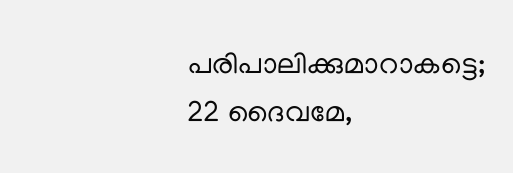പരിപാലിക്കുമാറാകട്ടെ;
22 ദൈവമേ,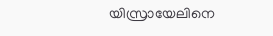യിസ്രായേലിനെ